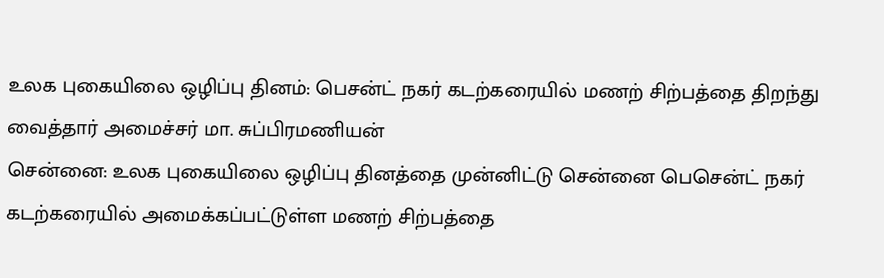உலக புகையிலை ஒழிப்பு தினம்: பெசன்ட் நகர் கடற்கரையில் மணற் சிற்பத்தை திறந்து வைத்தார் அமைச்சர் மா. சுப்பிரமணியன்
சென்னை: உலக புகையிலை ஒழிப்பு தினத்தை முன்னிட்டு சென்னை பெசென்ட் நகர் கடற்கரையில் அமைக்கப்பட்டுள்ள மணற் சிற்பத்தை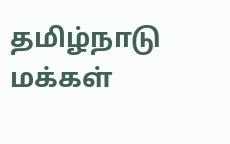தமிழ்நாடு மக்கள்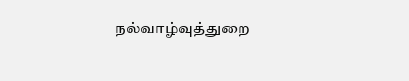நல்வாழ்வுத்துறை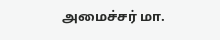அமைச்சர் மா.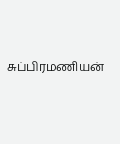சுப்பிரமணியன்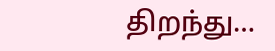திறந்து…